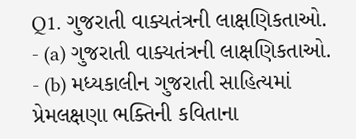Q1. ગુજરાતી વાક્યતંત્રની લાક્ષણિકતાઓ.
- (a) ગુજરાતી વાક્યતંત્રની લાક્ષણિકતાઓ.
- (b) મધ્યકાલીન ગુજરાતી સાહિત્યમાં પ્રેમલક્ષણા ભક્તિની કવિતાના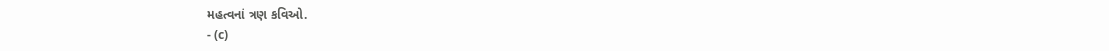મહત્વનાં ત્રણ કવિઓ.
- (c)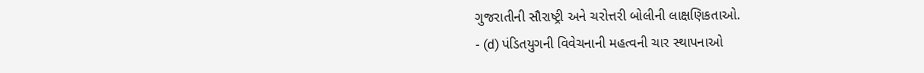ગુજરાતીની સૌરાષ્ટ્રી અને ચરોત્તરી બોલીની લાક્ષણિકતાઓ.
- (d) પંડિતયુગની વિવેચનાની મહત્વની ચાર સ્થાપનાઓ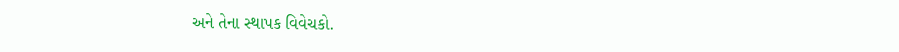અને તેના સ્થાપક વિવેચકો.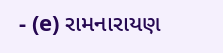- (e) રામનારાયણ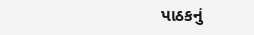પાઠકનું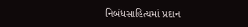નિબંધસાહિત્યમાં પ્રદાન